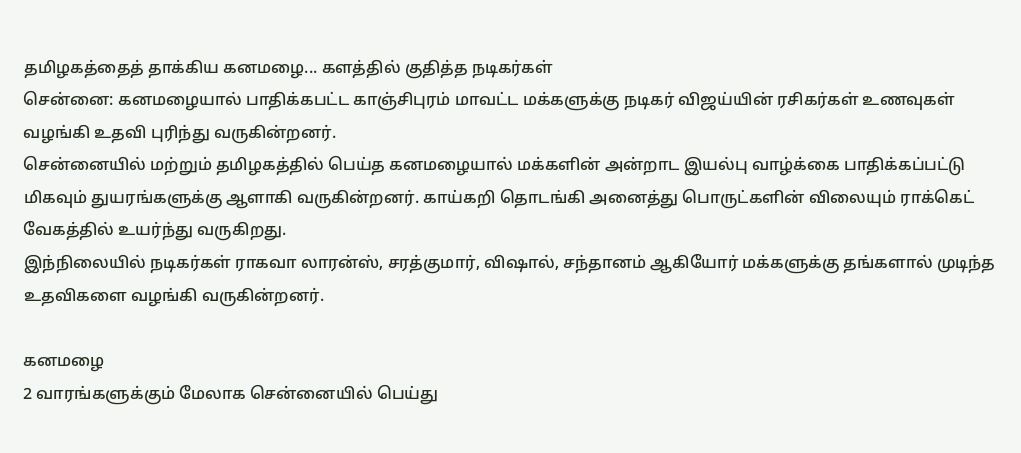தமிழகத்தைத் தாக்கிய கனமழை... களத்தில் குதித்த நடிகர்கள்
சென்னை: கனமழையால் பாதிக்கபட்ட காஞ்சிபுரம் மாவட்ட மக்களுக்கு நடிகர் விஜய்யின் ரசிகர்கள் உணவுகள் வழங்கி உதவி புரிந்து வருகின்றனர்.
சென்னையில் மற்றும் தமிழகத்தில் பெய்த கனமழையால் மக்களின் அன்றாட இயல்பு வாழ்க்கை பாதிக்கப்பட்டு மிகவும் துயரங்களுக்கு ஆளாகி வருகின்றனர். காய்கறி தொடங்கி அனைத்து பொருட்களின் விலையும் ராக்கெட் வேகத்தில் உயர்ந்து வருகிறது.
இந்நிலையில் நடிகர்கள் ராகவா லாரன்ஸ், சரத்குமார், விஷால், சந்தானம் ஆகியோர் மக்களுக்கு தங்களால் முடிந்த உதவிகளை வழங்கி வருகின்றனர்.

கனமழை
2 வாரங்களுக்கும் மேலாக சென்னையில் பெய்து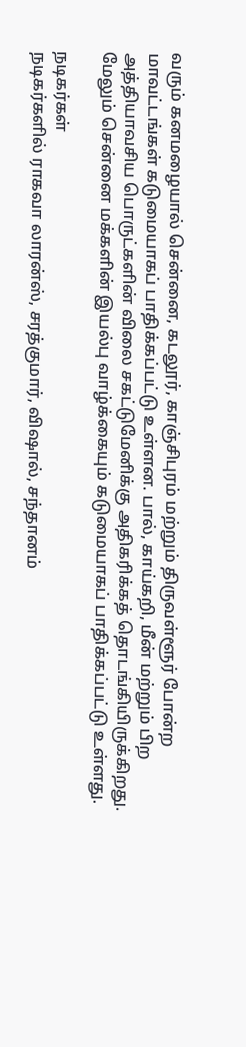வரும் கனமழையால் சென்னை, கடலூர், காஞ்சிபுரம் மற்றும் திருவள்ளூர் போன்ற மாவட்டங்கள் கடுமையாகப் பாதிக்கப்பட்டு உள்ளன. பால், காய்கறி, மீன் மற்றும் பிற அத்தியாவசிய பொருட்களின் விலை சகட்டுமேனிக்கு அதிகரிக்கத் தொடங்கியிருக்கிறது. மேலும் சென்னை மக்களின் இயல்பு வாழ்க்கையும் கடுமையாகப் பாதிக்கப்பட்டு உள்ளது.

நடிகர்கள்
நடிகர்களில் ராகவா லாரன்ஸ், சரத்குமார், விஷால், சந்தானம்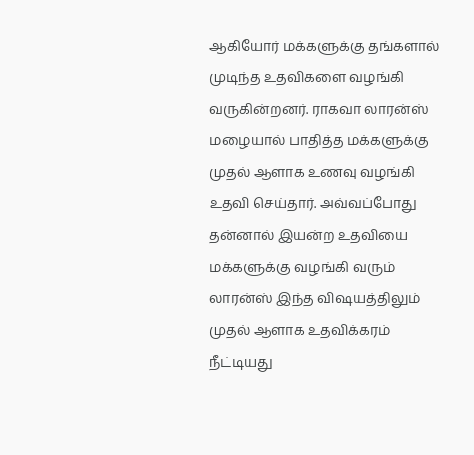ஆகியோர் மக்களுக்கு தங்களால் முடிந்த உதவிகளை வழங்கி வருகின்றனர். ராகவா லாரன்ஸ் மழையால் பாதித்த மக்களுக்கு முதல் ஆளாக உணவு வழங்கி உதவி செய்தார். அவ்வப்போது தன்னால் இயன்ற உதவியை மக்களுக்கு வழங்கி வரும் லாரன்ஸ் இந்த விஷயத்திலும் முதல் ஆளாக உதவிக்கரம் நீட்டியது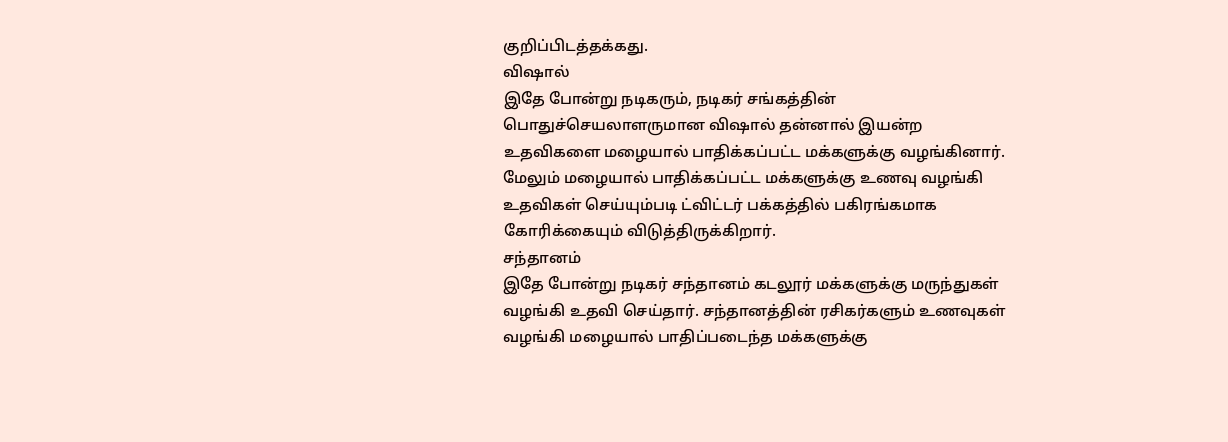குறிப்பிடத்தக்கது.
விஷால்
இதே போன்று நடிகரும், நடிகர் சங்கத்தின் பொதுச்செயலாளருமான விஷால் தன்னால் இயன்ற உதவிகளை மழையால் பாதிக்கப்பட்ட மக்களுக்கு வழங்கினார். மேலும் மழையால் பாதிக்கப்பட்ட மக்களுக்கு உணவு வழங்கி உதவிகள் செய்யும்படி ட்விட்டர் பக்கத்தில் பகிரங்கமாக கோரிக்கையும் விடுத்திருக்கிறார்.
சந்தானம்
இதே போன்று நடிகர் சந்தானம் கடலூர் மக்களுக்கு மருந்துகள் வழங்கி உதவி செய்தார். சந்தானத்தின் ரசிகர்களும் உணவுகள் வழங்கி மழையால் பாதிப்படைந்த மக்களுக்கு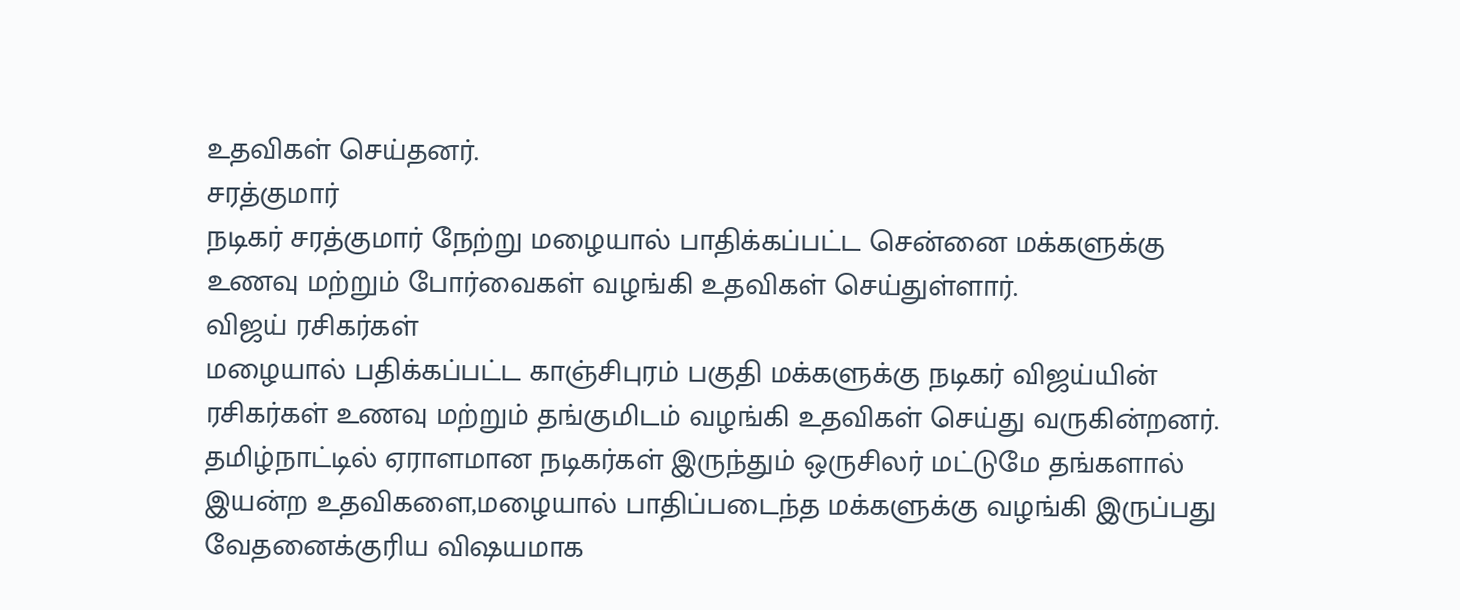உதவிகள் செய்தனர்.
சரத்குமார்
நடிகர் சரத்குமார் நேற்று மழையால் பாதிக்கப்பட்ட சென்னை மக்களுக்கு உணவு மற்றும் போர்வைகள் வழங்கி உதவிகள் செய்துள்ளார்.
விஜய் ரசிகர்கள்
மழையால் பதிக்கப்பட்ட காஞ்சிபுரம் பகுதி மக்களுக்கு நடிகர் விஜய்யின் ரசிகர்கள் உணவு மற்றும் தங்குமிடம் வழங்கி உதவிகள் செய்து வருகின்றனர்.
தமிழ்நாட்டில் ஏராளமான நடிகர்கள் இருந்தும் ஒருசிலர் மட்டுமே தங்களால் இயன்ற உதவிகளை,மழையால் பாதிப்படைந்த மக்களுக்கு வழங்கி இருப்பது வேதனைக்குரிய விஷயமாக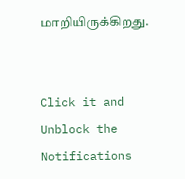மாறியிருக்கிறது.


Click it and Unblock the Notifications